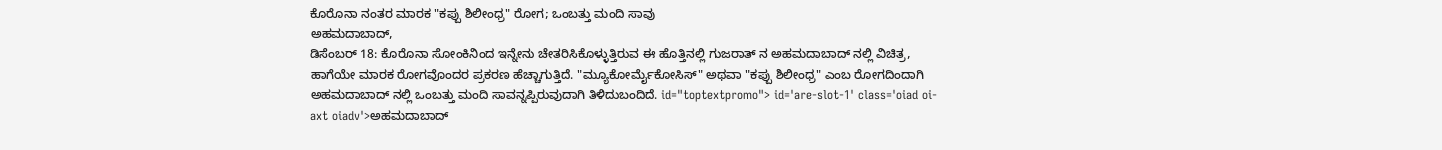ಕೊರೊನಾ ನಂತರ ಮಾರಕ "ಕಪ್ಪು ಶಿಲೀಂಧ್ರ" ರೋಗ; ಒಂಬತ್ತು ಮಂದಿ ಸಾವು
ಅಹಮದಾಬಾದ್,
ಡಿಸೆಂಬರ್ 18: ಕೊರೊನಾ ಸೋಂಕಿನಿಂದ ಇನ್ನೇನು ಚೇತರಿಸಿಕೊಳ್ಳುತ್ತಿರುವ ಈ ಹೊತ್ತಿನಲ್ಲಿ ಗುಜರಾತ್ ನ ಅಹಮದಾಬಾದ್ ನಲ್ಲಿ ವಿಚಿತ್ರ, ಹಾಗೆಯೇ ಮಾರಕ ರೋಗವೊಂದರ ಪ್ರಕರಣ ಹೆಚ್ಚಾಗುತ್ತಿದೆ. "ಮ್ಯೂಕೋರ್ಮೈಕೋಸಿಸ್" ಅಥವಾ "ಕಪ್ಪು ಶಿಲೀಂಧ್ರ" ಎಂಬ ರೋಗದಿಂದಾಗಿ ಅಹಮದಾಬಾದ್ ನಲ್ಲಿ ಒಂಬತ್ತು ಮಂದಿ ಸಾವನ್ನಪ್ಪಿರುವುದಾಗಿ ತಿಳಿದುಬಂದಿದೆ. id="toptextpromo"> id='are-slot-1' class='oiad oi-axt oiadv'>ಅಹಮದಾಬಾದ್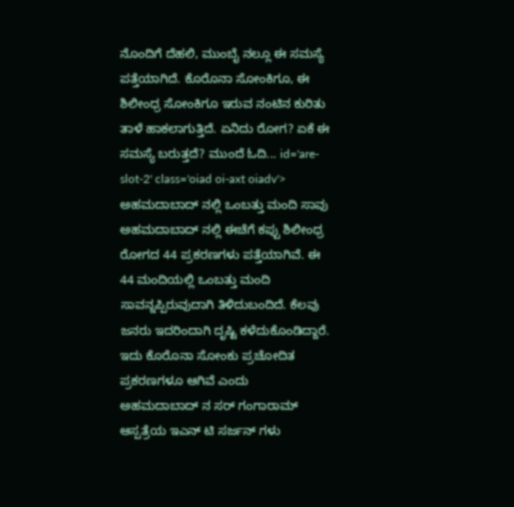ನೊಂದಿಗೆ ದೆಹಲಿ, ಮುಂಬೈ ನಲ್ಲೂ ಈ ಸಮಸ್ಯೆ ಪತ್ತೆಯಾಗಿದೆ. ಕೊರೊನಾ ಸೋಂಕಿಗೂ, ಈ ಶಿಲೀಂಧ್ರ ಸೋಂಕಿಗೂ ಇರುವ ನಂಟಿನ ಕುರಿತು ತಾಳೆ ಹಾಕಲಾಗುತ್ತಿದೆ. ಏನಿದು ರೋಗ? ಏಕೆ ಈ ಸಮಸ್ಯೆ ಬರುತ್ತದೆ? ಮುಂದೆ ಓದಿ... id='are-slot-2' class='oiad oi-axt oiadv'>
ಅಹಮದಾಬಾದ್ ನಲ್ಲಿ ಒಂಬತ್ತು ಮಂದಿ ಸಾವು
ಅಹಮದಾಬಾದ್ ನಲ್ಲಿ ಈಚೆಗೆ ಕಪ್ಪು ಶಿಲೀಂಧ್ರ ರೋಗದ 44 ಪ್ರಕರಣಗಳು ಪತ್ತೆಯಾಗಿವೆ. ಈ 44 ಮಂದಿಯಲ್ಲಿ ಒಂಬತ್ತು ಮಂದಿ ಸಾವನ್ನಪ್ಪಿರುವುದಾಗಿ ತಿಳಿದುಬಂದಿದೆ. ಕೆಲವು ಜನರು ಇದರಿಂದಾಗಿ ದೃಷ್ಟಿ ಕಳೆದುಕೊಂಡಿದ್ದಾರೆ. ಇದು ಕೊರೊನಾ ಸೋಂಕು ಪ್ರಚೋದಿತ ಪ್ರಕರಣಗಳೂ ಆಗಿವೆ ಎಂದು ಅಹಮದಾಬಾದ್ ನ ಸರ್ ಗಂಗಾರಾಮ್ ಆಸ್ಪತ್ರೆಯ ಇಎನ್ ಟಿ ಸರ್ಜನ್ ಗಳು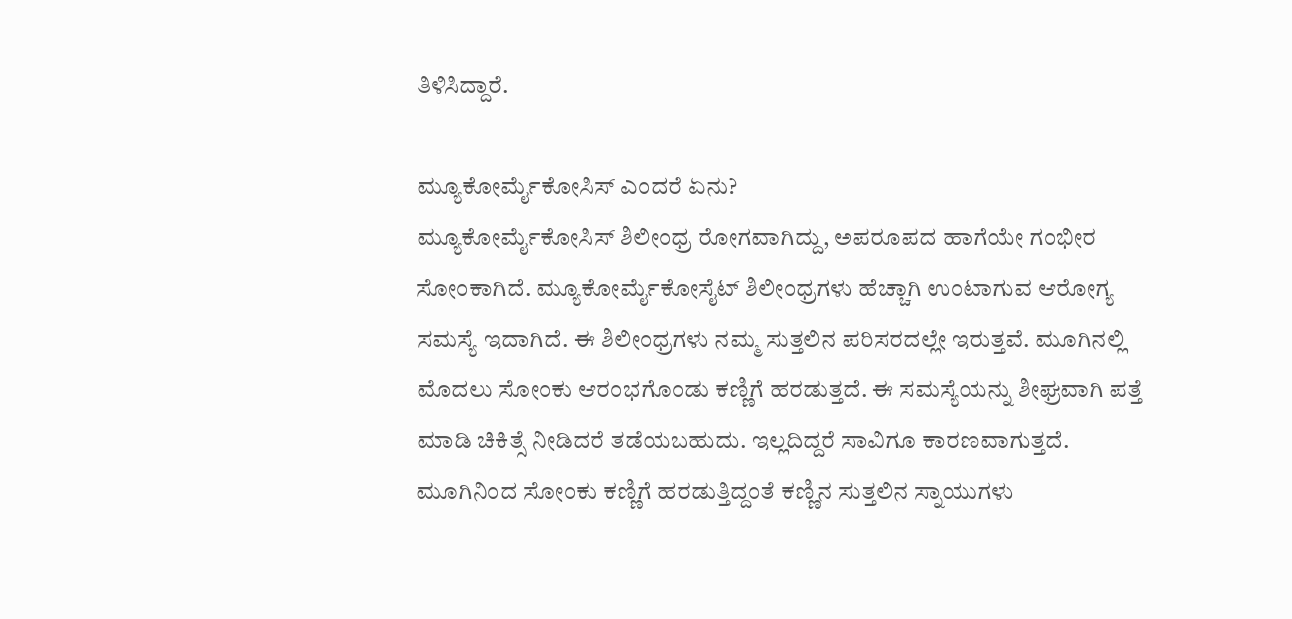ತಿಳಿಸಿದ್ದಾರೆ.

ಮ್ಯೂಕೋರ್ಮೈಕೋಸಿಸ್ ಎಂದರೆ ಏನು?
ಮ್ಯೂಕೋರ್ಮೈಕೋಸಿಸ್ ಶಿಲೀಂಧ್ರ ರೋಗವಾಗಿದ್ದು, ಅಪರೂಪದ ಹಾಗೆಯೇ ಗಂಭೀರ ಸೋಂಕಾಗಿದೆ. ಮ್ಯೂಕೋರ್ಮೈಕೋಸೈಟ್ ಶಿಲೀಂಧ್ರಗಳು ಹೆಚ್ಚಾಗಿ ಉಂಟಾಗುವ ಆರೋಗ್ಯ ಸಮಸ್ಯೆ ಇದಾಗಿದೆ. ಈ ಶಿಲೀಂಧ್ರಗಳು ನಮ್ಮ ಸುತ್ತಲಿನ ಪರಿಸರದಲ್ಲೇ ಇರುತ್ತವೆ. ಮೂಗಿನಲ್ಲಿ ಮೊದಲು ಸೋಂಕು ಆರಂಭಗೊಂಡು ಕಣ್ಣಿಗೆ ಹರಡುತ್ತದೆ. ಈ ಸಮಸ್ಯೆಯನ್ನು ಶೀಘ್ರವಾಗಿ ಪತ್ತೆ ಮಾಡಿ ಚಿಕಿತ್ಸೆ ನೀಡಿದರೆ ತಡೆಯಬಹುದು. ಇಲ್ಲದಿದ್ದರೆ ಸಾವಿಗೂ ಕಾರಣವಾಗುತ್ತದೆ. ಮೂಗಿನಿಂದ ಸೋಂಕು ಕಣ್ಣಿಗೆ ಹರಡುತ್ತಿದ್ದಂತೆ ಕಣ್ಣಿನ ಸುತ್ತಲಿನ ಸ್ನಾಯುಗಳು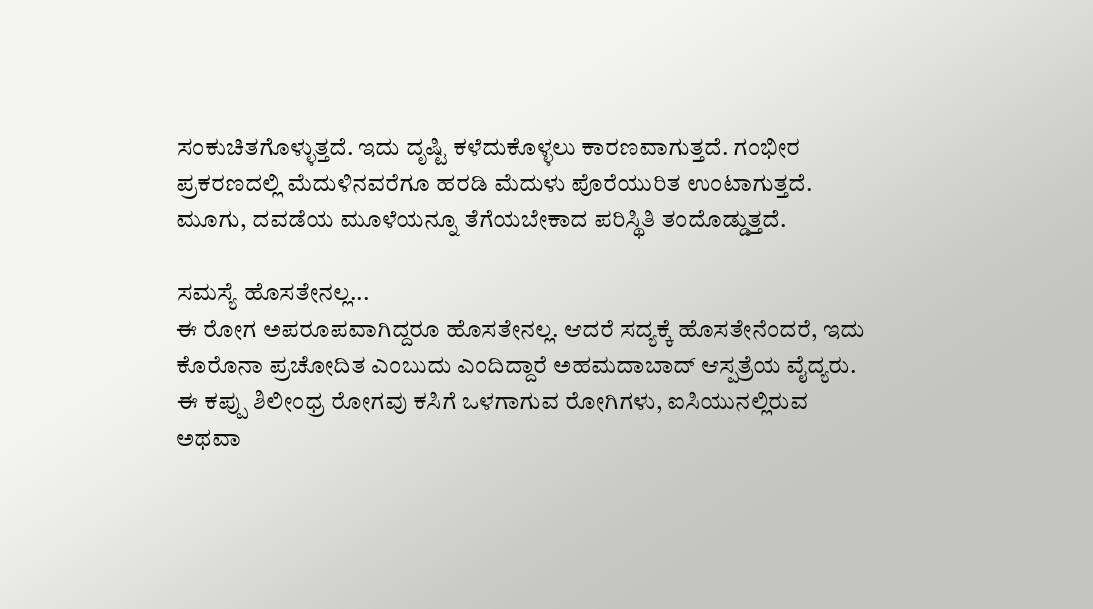ಸಂಕುಚಿತಗೊಳ್ಳುತ್ತದೆ. ಇದು ದೃಷ್ಟಿ ಕಳೆದುಕೊಳ್ಳಲು ಕಾರಣವಾಗುತ್ತದೆ. ಗಂಭೀರ ಪ್ರಕರಣದಲ್ಲಿ ಮೆದುಳಿನವರೆಗೂ ಹರಡಿ ಮೆದುಳು ಪೊರೆಯುರಿತ ಉಂಟಾಗುತ್ತದೆ. ಮೂಗು, ದವಡೆಯ ಮೂಳೆಯನ್ನೂ ತೆಗೆಯಬೇಕಾದ ಪರಿಸ್ಥಿತಿ ತಂದೊಡ್ಡುತ್ತದೆ.

ಸಮಸ್ಯೆ ಹೊಸತೇನಲ್ಲ...
ಈ ರೋಗ ಅಪರೂಪವಾಗಿದ್ದರೂ ಹೊಸತೇನಲ್ಲ. ಆದರೆ ಸದ್ಯಕ್ಕೆ ಹೊಸತೇನೆಂದರೆ, ಇದು ಕೊರೊನಾ ಪ್ರಚೋದಿತ ಎಂಬುದು ಎಂದಿದ್ದಾರೆ ಅಹಮದಾಬಾದ್ ಆಸ್ಪತ್ರೆಯ ವೈದ್ಯರು. ಈ ಕಪ್ಪು ಶಿಲೀಂಧ್ರ ರೋಗವು ಕಸಿಗೆ ಒಳಗಾಗುವ ರೋಗಿಗಳು, ಐಸಿಯುನಲ್ಲಿರುವ ಅಥವಾ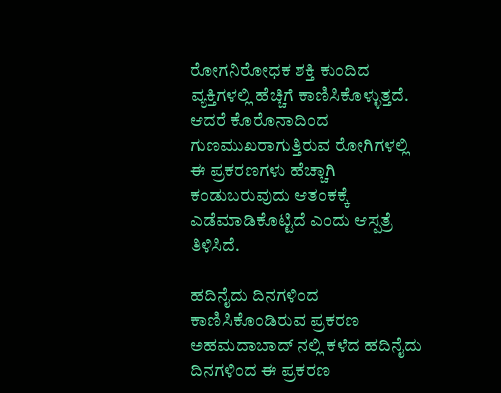ರೋಗನಿರೋಧಕ ಶಕ್ತಿ ಕುಂದಿದ ವ್ಯಕ್ತಿಗಳಲ್ಲಿ ಹೆಚ್ಚಿಗೆ ಕಾಣಿಸಿಕೊಳ್ಳುತ್ತದೆ. ಆದರೆ ಕೊರೊನಾದಿಂದ ಗುಣಮುಖರಾಗುತ್ತಿರುವ ರೋಗಿಗಳಲ್ಲಿ ಈ ಪ್ರಕರಣಗಳು ಹೆಚ್ಚಾಗಿ ಕಂಡುಬರುವುದು ಆತಂಕಕ್ಕೆ ಎಡೆಮಾಡಿಕೊಟ್ಟಿದೆ ಎಂದು ಆಸ್ಪತ್ರೆ ತಿಳಿಸಿದೆ.

ಹದಿನೈದು ದಿನಗಳಿಂದ ಕಾಣಿಸಿಕೊಂಡಿರುವ ಪ್ರಕರಣ
ಅಹಮದಾಬಾದ್ ನಲ್ಲಿ ಕಳೆದ ಹದಿನೈದು ದಿನಗಳಿಂದ ಈ ಪ್ರಕರಣ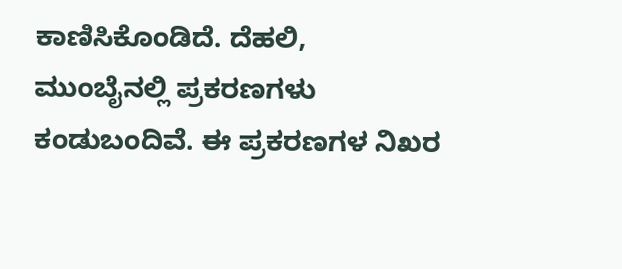ಕಾಣಿಸಿಕೊಂಡಿದೆ. ದೆಹಲಿ, ಮುಂಬೈನಲ್ಲಿ ಪ್ರಕರಣಗಳು ಕಂಡುಬಂದಿವೆ. ಈ ಪ್ರಕರಣಗಳ ನಿಖರ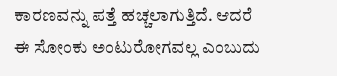ಕಾರಣವನ್ನು ಪತ್ತೆ ಹಚ್ಚಲಾಗುತ್ತಿದೆ. ಆದರೆ ಈ ಸೋಂಕು ಅಂಟುರೋಗವಲ್ಲ ಎಂಬುದು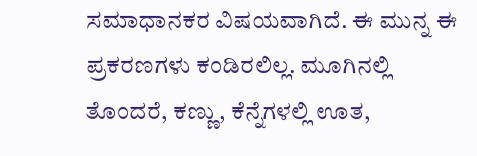ಸಮಾಧಾನಕರ ವಿಷಯವಾಗಿದೆ. ಈ ಮುನ್ನ ಈ ಪ್ರಕರಣಗಳು ಕಂಡಿರಲಿಲ್ಲ. ಮೂಗಿನಲ್ಲಿ ತೊಂದರೆ, ಕಣ್ಣು, ಕೆನ್ನೆಗಳಲ್ಲಿ ಊತ,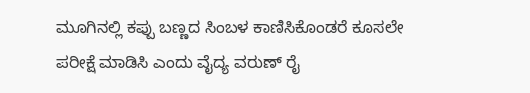ಮೂಗಿನಲ್ಲಿ ಕಪ್ಪು ಬಣ್ಣದ ಸಿಂಬಳ ಕಾಣಿಸಿಕೊಂಡರೆ ಕೂಸಲೇ ಪರೀಕ್ಷೆ ಮಾಡಿಸಿ ಎಂದು ವೈದ್ಯ ವರುಣ್ ರೈ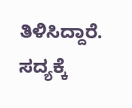ತಿಳಿಸಿದ್ದಾರೆ. ಸದ್ಯಕ್ಕೆ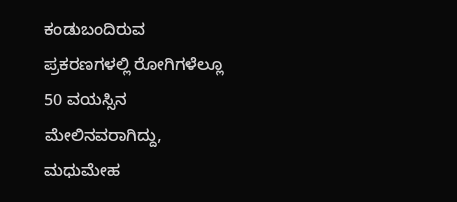ಕಂಡುಬಂದಿರುವ ಪ್ರಕರಣಗಳಲ್ಲಿ ರೋಗಿಗಳೆಲ್ಲೂ 50 ವಯಸ್ಸಿನ ಮೇಲಿನವರಾಗಿದ್ದು, ಮಧುಮೇಹ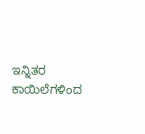ಇನ್ನಿತರ ಕಾಯಿಲೆಗಳಿಂದ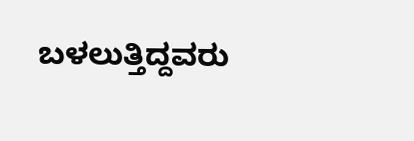ಬಳಲುತ್ತಿದ್ದವರು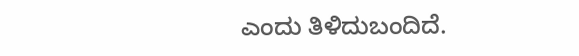ಎಂದು ತಿಳಿದುಬಂದಿದೆ.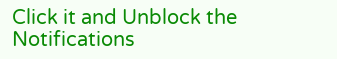Click it and Unblock the Notifications